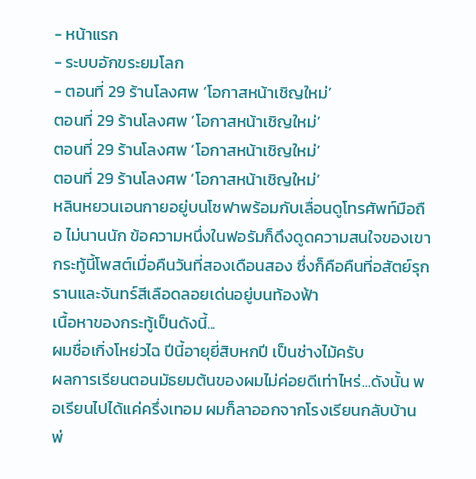- หน้าแรก
- ระบบอักขระยมโลก
- ตอนที่ 29 ร้านโลงศพ ‘โอกาสหน้าเชิญใหม่’
ตอนที่ 29 ร้านโลงศพ ‘โอกาสหน้าเชิญใหม่’
ตอนที่ 29 ร้านโลงศพ ‘โอกาสหน้าเชิญใหม่’
ตอนที่ 29 ร้านโลงศพ ‘โอกาสหน้าเชิญใหม่’
หลินหยวนเอนกายอยู่บนโซฟาพร้อมกับเลื่อนดูโทรศัพท์มือถือ ไม่นานนัก ข้อความหนึ่งในฟอรัมก็ดึงดูดความสนใจของเขา
กระทู้นี้โพสต์เมื่อคืนวันที่สองเดือนสอง ซึ่งก็คือคืนที่อสัตย์รุกรานและจันทร์สีเลือดลอยเด่นอยู่บนท้องฟ้า
เนื้อหาของกระทู้เป็นดังนี้...
ผมชื่อเกิ่งโหย่วไฉ ปีนี้อายุยี่สิบหกปี เป็นช่างไม้ครับ
ผลการเรียนตอนมัธยมต้นของผมไม่ค่อยดีเท่าไหร่...ดังนั้น พอเรียนไปได้แค่ครึ่งเทอม ผมก็ลาออกจากโรงเรียนกลับบ้าน พ่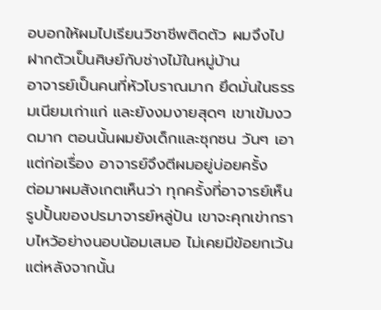อบอกให้ผมไปเรียนวิชาชีพติดตัว ผมจึงไปฝากตัวเป็นศิษย์กับช่างไม้ในหมู่บ้าน
อาจารย์เป็นคนที่หัวโบราณมาก ยึดมั่นในธรรมเนียมเก่าแก่ และยังงมงายสุดๆ เขาเข้มงวดมาก ตอนนั้นผมยังเด็กและซุกซน วันๆ เอาแต่ก่อเรื่อง อาจารย์จึงตีผมอยู่บ่อยครั้ง
ต่อมาผมสังเกตเห็นว่า ทุกครั้งที่อาจารย์เห็นรูปปั้นของปรมาจารย์หลู่ปัน เขาจะคุกเข่ากราบไหว้อย่างนอบน้อมเสมอ ไม่เคยมีข้อยกเว้น แต่หลังจากนั้น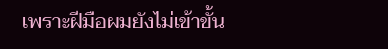เพราะฝีมือผมยังไม่เข้าขั้น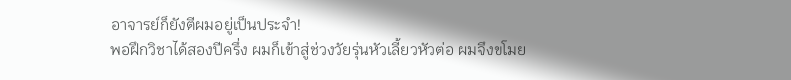อาจารย์ก็ยังตีผมอยู่เป็นประจำ!
พอฝึกวิชาได้สองปีครึ่ง ผมก็เข้าสู่ช่วงวัยรุ่นหัวเลี้ยวหัวต่อ ผมจึงขโมย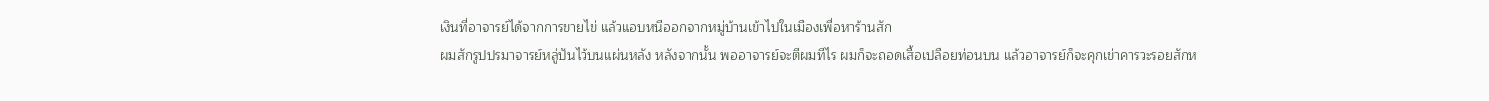เงินที่อาจารย์ได้จากการขายไข่ แล้วแอบหนีออกจากหมู่บ้านเข้าไปในเมืองเพื่อหาร้านสัก
ผมสักรูปปรมาจารย์หลู่ปันไว้บนแผ่นหลัง หลังจากนั้น พออาจารย์จะตีผมทีไร ผมก็จะถอดเสื้อเปลือยท่อนบน แล้วอาจารย์ก็จะคุกเข่าคารวะรอยสักห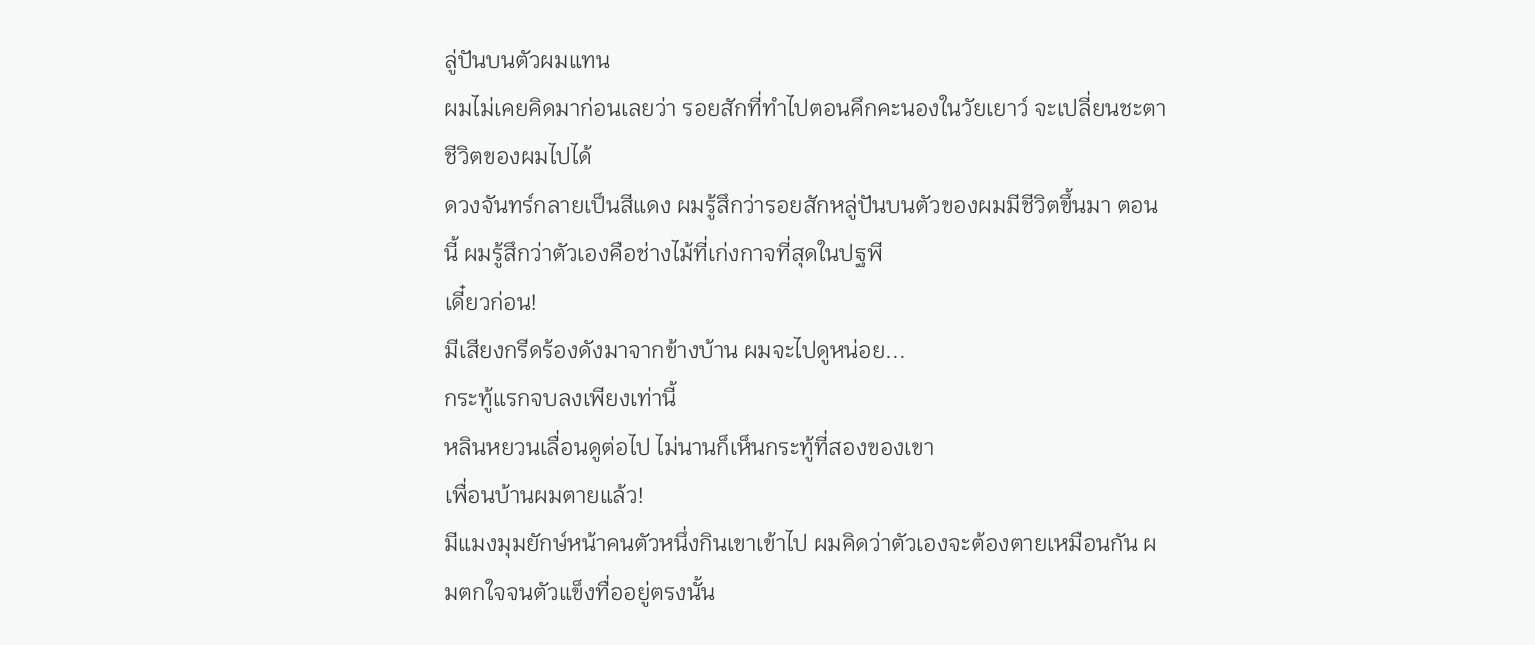ลู่ปันบนตัวผมแทน
ผมไม่เคยคิดมาก่อนเลยว่า รอยสักที่ทำไปตอนคึกคะนองในวัยเยาว์ จะเปลี่ยนชะตาชีวิตของผมไปได้
ดวงจันทร์กลายเป็นสีแดง ผมรู้สึกว่ารอยสักหลู่ปันบนตัวของผมมีชีวิตขึ้นมา ตอนนี้ ผมรู้สึกว่าตัวเองคือช่างไม้ที่เก่งกาจที่สุดในปฐพี
เดี๋ยวก่อน!
มีเสียงกรีดร้องดังมาจากข้างบ้าน ผมจะไปดูหน่อย...
กระทู้แรกจบลงเพียงเท่านี้
หลินหยวนเลื่อนดูต่อไป ไม่นานก็เห็นกระทู้ที่สองของเขา
เพื่อนบ้านผมตายแล้ว!
มีแมงมุมยักษ์หน้าคนตัวหนึ่งกินเขาเข้าไป ผมคิดว่าตัวเองจะต้องตายเหมือนกัน ผมตกใจจนตัวแข็งทื่ออยู่ตรงนั้น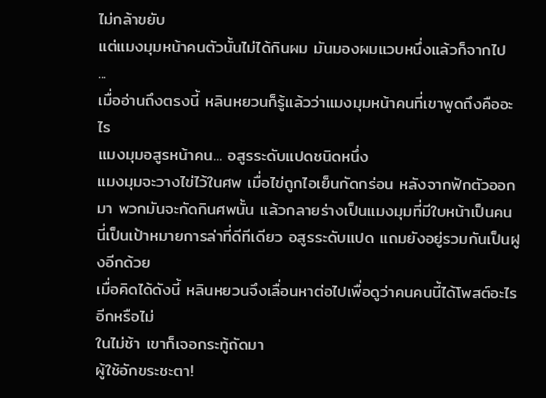ไม่กล้าขยับ
แต่แมงมุมหน้าคนตัวนั้นไม่ได้กินผม มันมองผมแวบหนึ่งแล้วก็จากไป
...
เมื่ออ่านถึงตรงนี้ หลินหยวนก็รู้แล้วว่าแมงมุมหน้าคนที่เขาพูดถึงคืออะไร
แมงมุมอสูรหน้าคน... อสูรระดับแปดชนิดหนึ่ง
แมงมุมจะวางไข่ไว้ในศพ เมื่อไข่ถูกไอเย็นกัดกร่อน หลังจากฟักตัวออกมา พวกมันจะกัดกินศพนั้น แล้วกลายร่างเป็นแมงมุมที่มีใบหน้าเป็นคน
นี่เป็นเป้าหมายการล่าที่ดีทีเดียว อสูรระดับแปด แถมยังอยู่รวมกันเป็นฝูงอีกด้วย
เมื่อคิดได้ดังนี้ หลินหยวนจึงเลื่อนหาต่อไปเพื่อดูว่าคนคนนี้ได้โพสต์อะไรอีกหรือไม่
ในไม่ช้า เขาก็เจอกระทู้ถัดมา
ผู้ใช้อักขระชะตา!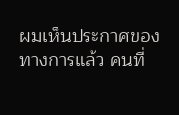ผมเห็นประกาศของทางการแล้ว คนที่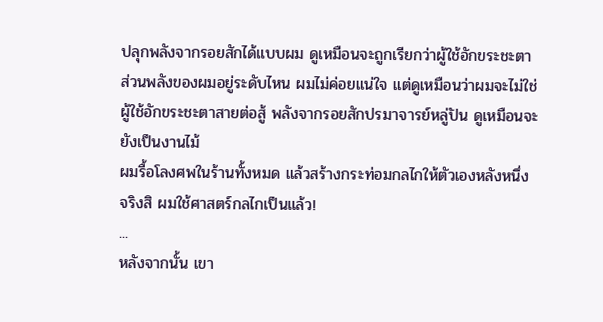ปลุกพลังจากรอยสักได้แบบผม ดูเหมือนจะถูกเรียกว่าผู้ใช้อักขระชะตา
ส่วนพลังของผมอยู่ระดับไหน ผมไม่ค่อยแน่ใจ แต่ดูเหมือนว่าผมจะไม่ใช่ผู้ใช้อักขระชะตาสายต่อสู้ พลังจากรอยสักปรมาจารย์หลู่ปัน ดูเหมือนจะยังเป็นงานไม้
ผมรื้อโลงศพในร้านทั้งหมด แล้วสร้างกระท่อมกลไกให้ตัวเองหลังหนึ่ง
จริงสิ ผมใช้ศาสตร์กลไกเป็นแล้ว!
...
หลังจากนั้น เขา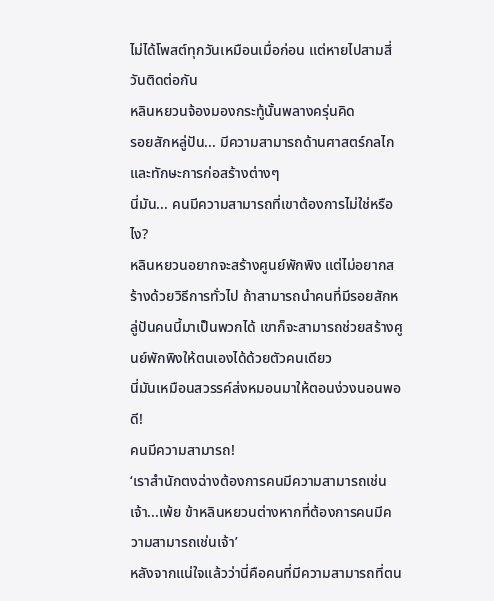ไม่ได้โพสต์ทุกวันเหมือนเมื่อก่อน แต่หายไปสามสี่วันติดต่อกัน
หลินหยวนจ้องมองกระทู้นั้นพลางครุ่นคิด
รอยสักหลู่ปัน... มีความสามารถด้านศาสตร์กลไกและทักษะการก่อสร้างต่างๆ
นี่มัน... คนมีความสามารถที่เขาต้องการไม่ใช่หรือไง?
หลินหยวนอยากจะสร้างศูนย์พักพิง แต่ไม่อยากสร้างด้วยวิธีการทั่วไป ถ้าสามารถนำคนที่มีรอยสักหลู่ปันคนนี้มาเป็นพวกได้ เขาก็จะสามารถช่วยสร้างศูนย์พักพิงให้ตนเองได้ด้วยตัวคนเดียว
นี่มันเหมือนสวรรค์ส่งหมอนมาให้ตอนง่วงนอนพอดี!
คนมีความสามารถ!
‘เราสำนักตงฉ่างต้องการคนมีความสามารถเช่นเจ้า...เพ้ย ข้าหลินหยวนต่างหากที่ต้องการคนมีความสามารถเช่นเจ้า’
หลังจากแน่ใจแล้วว่านี่คือคนที่มีความสามารถที่ตน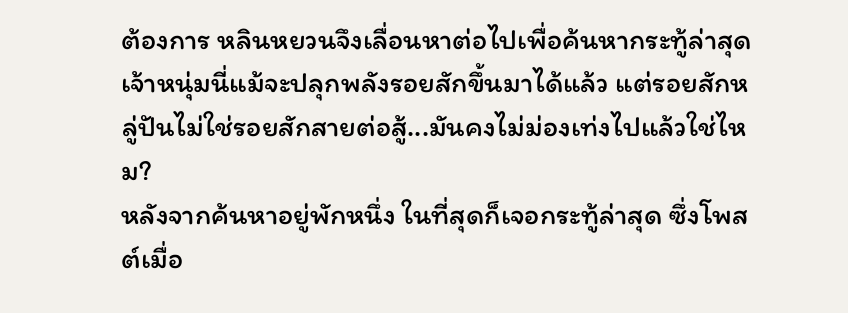ต้องการ หลินหยวนจึงเลื่อนหาต่อไปเพื่อค้นหากระทู้ล่าสุด
เจ้าหนุ่มนี่แม้จะปลุกพลังรอยสักขึ้นมาได้แล้ว แต่รอยสักหลู่ปันไม่ใช่รอยสักสายต่อสู้...มันคงไม่ม่องเท่งไปแล้วใช่ไหม?
หลังจากค้นหาอยู่พักหนึ่ง ในที่สุดก็เจอกระทู้ล่าสุด ซึ่งโพสต์เมื่อ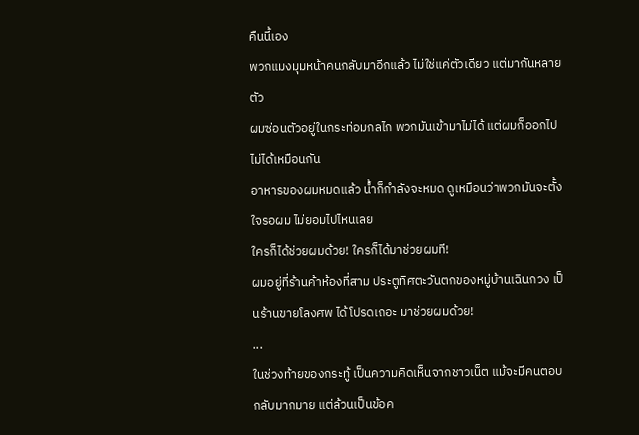คืนนี้เอง
พวกแมงมุมหน้าคนกลับมาอีกแล้ว ไม่ใช่แค่ตัวเดียว แต่มากันหลายตัว
ผมซ่อนตัวอยู่ในกระท่อมกลไก พวกมันเข้ามาไม่ได้ แต่ผมก็ออกไปไม่ได้เหมือนกัน
อาหารของผมหมดแล้ว น้ำก็กำลังจะหมด ดูเหมือนว่าพวกมันจะตั้งใจรอผม ไม่ยอมไปไหนเลย
ใครก็ได้ช่วยผมด้วย! ใครก็ได้มาช่วยผมที!
ผมอยู่ที่ร้านค้าห้องที่สาม ประตูทิศตะวันตกของหมู่บ้านเฉินกวง เป็นร้านขายโลงศพ ได้โปรดเถอะ มาช่วยผมด้วย!
...
ในช่วงท้ายของกระทู้ เป็นความคิดเห็นจากชาวเน็ต แม้จะมีคนตอบกลับมากมาย แต่ล้วนเป็นข้อค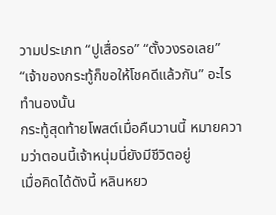วามประเภท “ปูเสื่อรอ” “ตั้งวงรอเลย” “เจ้าของกระทู้ก็ขอให้โชคดีแล้วกัน” อะไรทำนองนั้น
กระทู้สุดท้ายโพสต์เมื่อคืนวานนี้ หมายความว่าตอนนี้เจ้าหนุ่มนี่ยังมีชีวิตอยู่
เมื่อคิดได้ดังนี้ หลินหยว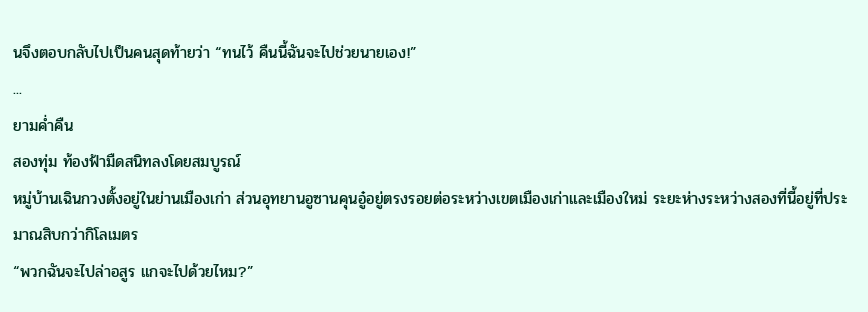นจึงตอบกลับไปเป็นคนสุดท้ายว่า “ทนไว้ คืนนี้ฉันจะไปช่วยนายเอง!”
...
ยามค่ำคืน
สองทุ่ม ท้องฟ้ามืดสนิทลงโดยสมบูรณ์
หมู่บ้านเฉินกวงตั้งอยู่ในย่านเมืองเก่า ส่วนอุทยานอูซานคุนอู๋อยู่ตรงรอยต่อระหว่างเขตเมืองเก่าและเมืองใหม่ ระยะห่างระหว่างสองที่นี้อยู่ที่ประมาณสิบกว่ากิโลเมตร
“พวกฉันจะไปล่าอสูร แกจะไปด้วยไหม?”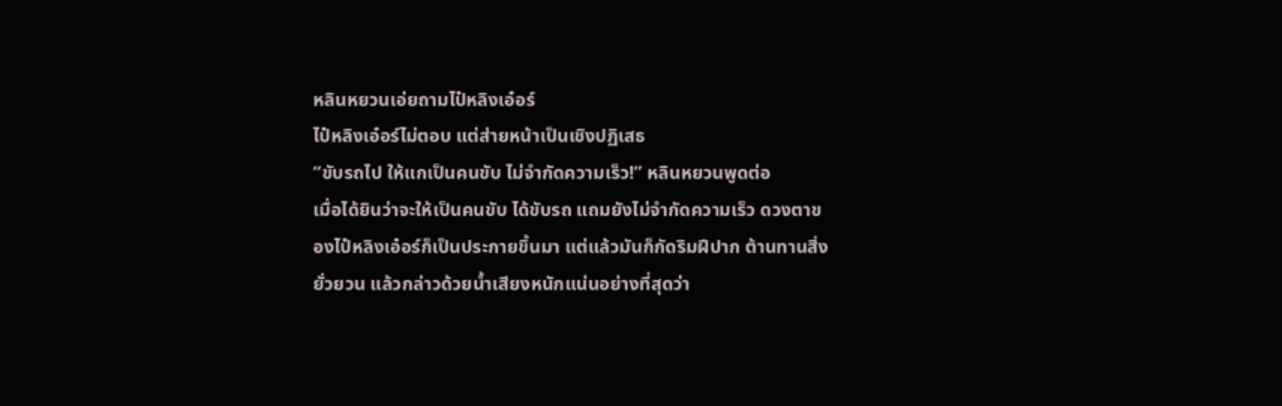หลินหยวนเอ่ยถามไป๋หลิงเอ๋อร์
ไป๋หลิงเอ๋อร์ไม่ตอบ แต่ส่ายหน้าเป็นเชิงปฏิเสธ
“ขับรถไป ให้แกเป็นคนขับ ไม่จำกัดความเร็ว!” หลินหยวนพูดต่อ
เมื่อได้ยินว่าจะให้เป็นคนขับ ได้ขับรถ แถมยังไม่จำกัดความเร็ว ดวงตาของไป๋หลิงเอ๋อร์ก็เป็นประกายขึ้นมา แต่แล้วมันก็กัดริมฝีปาก ต้านทานสิ่งยั่วยวน แล้วกล่าวด้วยน้ำเสียงหนักแน่นอย่างที่สุดว่า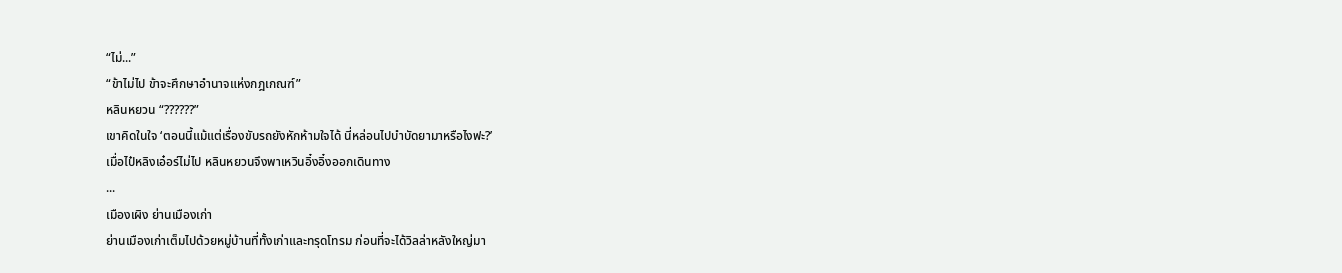“ไม่...”
“ข้าไม่ไป ข้าจะศึกษาอำนาจแห่งกฎเกณฑ์”
หลินหยวน “??????”
เขาคิดในใจ ‘ตอนนี้แม้แต่เรื่องขับรถยังหักห้ามใจได้ นี่หล่อนไปบำบัดยามาหรือไงฟะ?’
เมื่อไป๋หลิงเอ๋อร์ไม่ไป หลินหยวนจึงพาเหวินอิ๋งอิ๋งออกเดินทาง
...
เมืองเผิง ย่านเมืองเก่า
ย่านเมืองเก่าเต็มไปด้วยหมู่บ้านที่ทั้งเก่าและทรุดโทรม ก่อนที่จะได้วิลล่าหลังใหญ่มา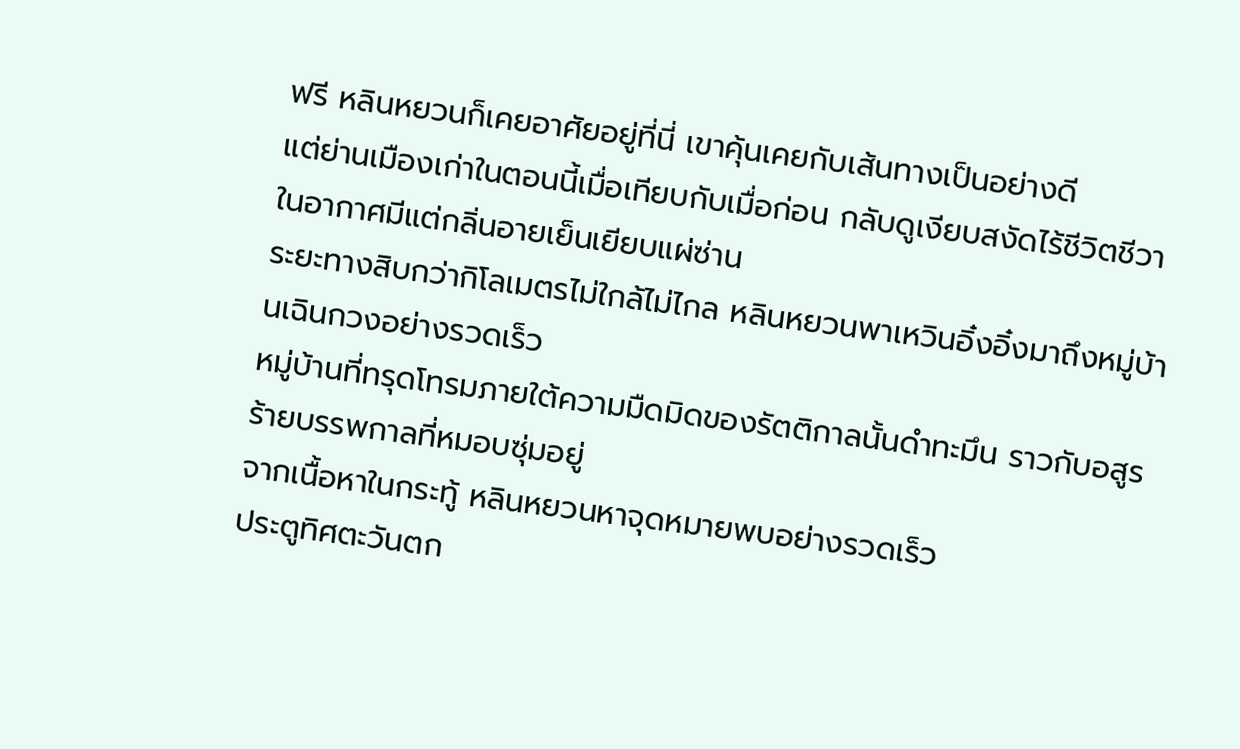ฟรี หลินหยวนก็เคยอาศัยอยู่ที่นี่ เขาคุ้นเคยกับเส้นทางเป็นอย่างดี
แต่ย่านเมืองเก่าในตอนนี้เมื่อเทียบกับเมื่อก่อน กลับดูเงียบสงัดไร้ชีวิตชีวา ในอากาศมีแต่กลิ่นอายเย็นเยียบแผ่ซ่าน
ระยะทางสิบกว่ากิโลเมตรไม่ใกล้ไม่ไกล หลินหยวนพาเหวินอิ๋งอิ๋งมาถึงหมู่บ้านเฉินกวงอย่างรวดเร็ว
หมู่บ้านที่ทรุดโทรมภายใต้ความมืดมิดของรัตติกาลนั้นดำทะมึน ราวกับอสูรร้ายบรรพกาลที่หมอบซุ่มอยู่
จากเนื้อหาในกระทู้ หลินหยวนหาจุดหมายพบอย่างรวดเร็ว
ประตูทิศตะวันตก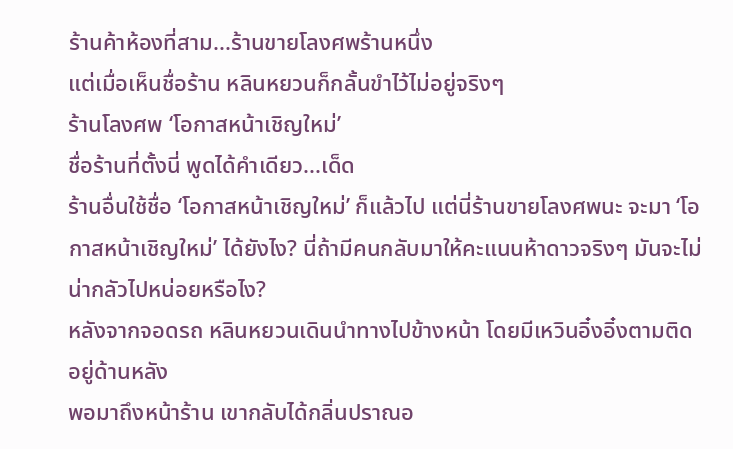ร้านค้าห้องที่สาม...ร้านขายโลงศพร้านหนึ่ง
แต่เมื่อเห็นชื่อร้าน หลินหยวนก็กลั้นขำไว้ไม่อยู่จริงๆ
ร้านโลงศพ ‘โอกาสหน้าเชิญใหม่’
ชื่อร้านที่ตั้งนี่ พูดได้คำเดียว...เด็ด
ร้านอื่นใช้ชื่อ ‘โอกาสหน้าเชิญใหม่’ ก็แล้วไป แต่นี่ร้านขายโลงศพนะ จะมา ‘โอกาสหน้าเชิญใหม่’ ได้ยังไง? นี่ถ้ามีคนกลับมาให้คะแนนห้าดาวจริงๆ มันจะไม่น่ากลัวไปหน่อยหรือไง?
หลังจากจอดรถ หลินหยวนเดินนำทางไปข้างหน้า โดยมีเหวินอิ๋งอิ๋งตามติดอยู่ด้านหลัง
พอมาถึงหน้าร้าน เขากลับได้กลิ่นปราณอ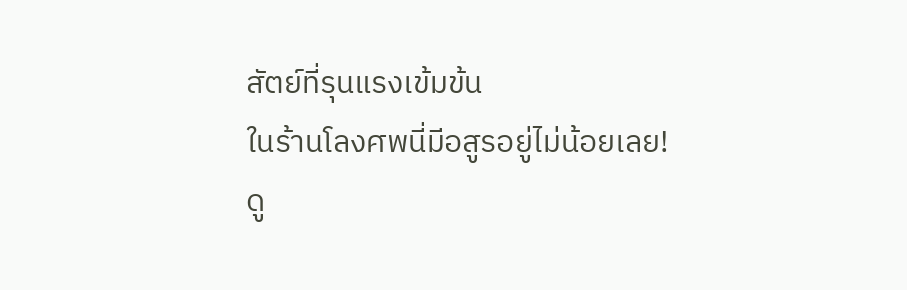สัตย์ที่รุนแรงเข้มข้น
ในร้านโลงศพนี่มีอสูรอยู่ไม่น้อยเลย!
ดู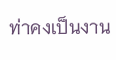ท่าคงเป็นงาน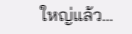ใหญ่แล้ว…